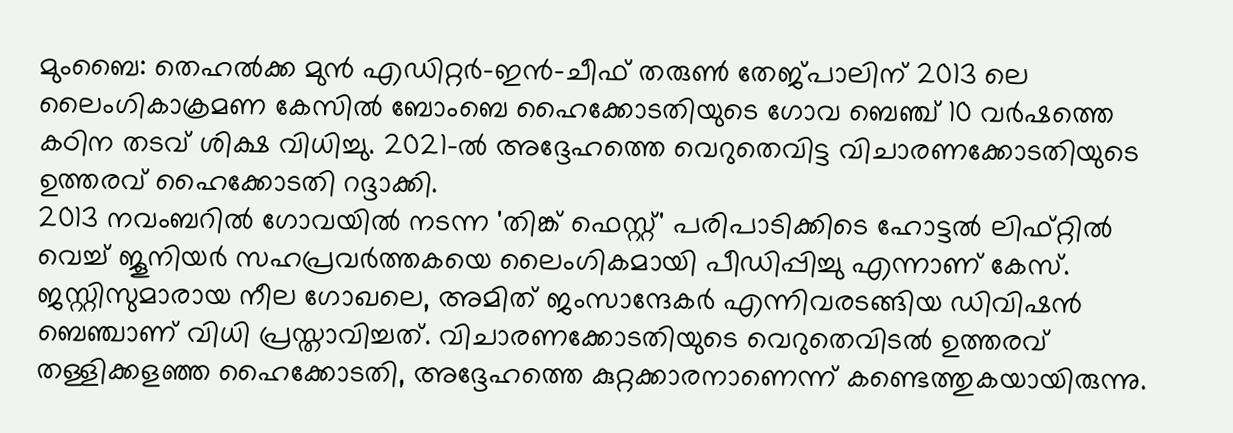മുംബൈ: തെഹൽക്ക മുൻ എഡിറ്റർ-ഇൻ-ചീഫ് തരുൺ തേജ്പാലിന് 2013 ലെ ലൈംഗികാക്രമണ കേസിൽ ബോംബെ ഹൈക്കോടതിയുടെ ഗോവ ബെഞ്ച് 10 വർഷത്തെ കഠിന തടവ് ശിക്ഷ വിധിച്ചു. 2021-ൽ അദ്ദേഹത്തെ വെറുതെവിട്ട വിചാരണക്കോടതിയുടെ ഉത്തരവ് ഹൈക്കോടതി റദ്ദാക്കി.
2013 നവംബറിൽ ഗോവയിൽ നടന്ന 'തിങ്ക് ഫെസ്റ്റ്' പരിപാടിക്കിടെ ഹോട്ടൽ ലിഫ്റ്റിൽ വെച്ച് ജൂനിയർ സഹപ്രവർത്തകയെ ലൈംഗികമായി പീഡിപ്പിച്ചു എന്നാണ് കേസ്. ജസ്റ്റിസുമാരായ നീല ഗോഖലെ, അമിത് ജംസാന്ദേകർ എന്നിവരടങ്ങിയ ഡിവിഷൻ ബെഞ്ചാണ് വിധി പ്രസ്താവിച്ചത്. വിചാരണക്കോടതിയുടെ വെറുതെവിടൽ ഉത്തരവ് തള്ളിക്കളഞ്ഞ ഹൈക്കോടതി, അദ്ദേഹത്തെ കുറ്റക്കാരനാണെന്ന് കണ്ടെത്തുകയായിരുന്നു.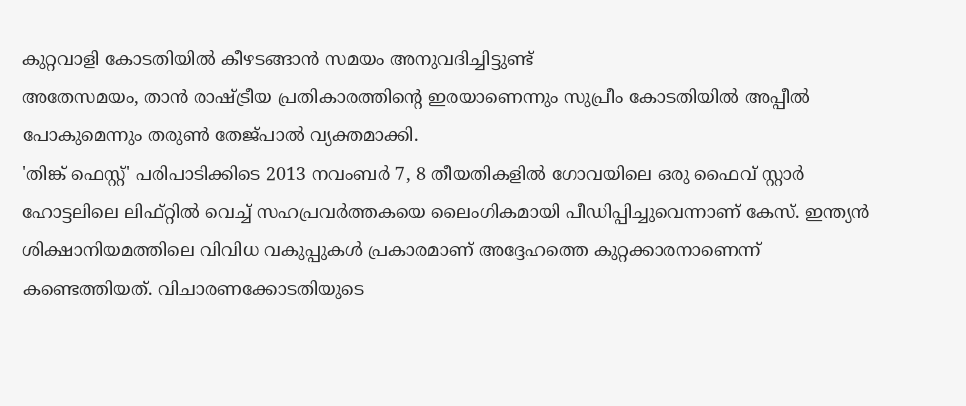കുറ്റവാളി കോടതിയിൽ കീഴടങ്ങാൻ സമയം അനുവദിച്ചിട്ടുണ്ട്
അതേസമയം, താൻ രാഷ്ട്രീയ പ്രതികാരത്തിന്റെ ഇരയാണെന്നും സുപ്രീം കോടതിയിൽ അപ്പീൽ പോകുമെന്നും തരുൺ തേജ്പാൽ വ്യക്തമാക്കി.
'തിങ്ക് ഫെസ്റ്റ്' പരിപാടിക്കിടെ 2013 നവംബർ 7, 8 തീയതികളിൽ ഗോവയിലെ ഒരു ഫൈവ് സ്റ്റാർ ഹോട്ടലിലെ ലിഫ്റ്റിൽ വെച്ച് സഹപ്രവർത്തകയെ ലൈംഗികമായി പീഡിപ്പിച്ചുവെന്നാണ് കേസ്. ഇന്ത്യൻ ശിക്ഷാനിയമത്തിലെ വിവിധ വകുപ്പുകൾ പ്രകാരമാണ് അദ്ദേഹത്തെ കുറ്റക്കാരനാണെന്ന് കണ്ടെത്തിയത്. വിചാരണക്കോടതിയുടെ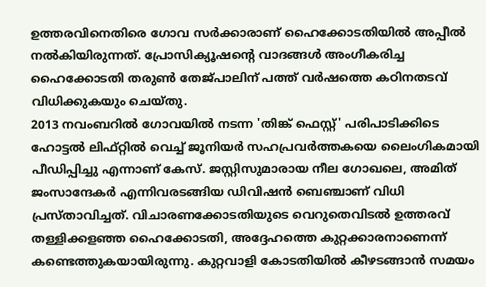ഉത്തരവിനെതിരെ ഗോവ സർക്കാരാണ് ഹൈക്കോടതിയിൽ അപ്പീൽ നൽകിയിരുന്നത്. പ്രോസിക്യൂഷന്റെ വാദങ്ങൾ അംഗീകരിച്ച ഹൈക്കോടതി തരുൺ തേജ്പാലിന് പത്ത് വർഷത്തെ കഠിനതടവ് വിധിക്കുകയും ചെയ്തു.
2013 നവംബറിൽ ഗോവയിൽ നടന്ന 'തിങ്ക് ഫെസ്റ്റ്' പരിപാടിക്കിടെ ഹോട്ടൽ ലിഫ്റ്റിൽ വെച്ച് ജൂനിയർ സഹപ്രവർത്തകയെ ലൈംഗികമായി പീഡിപ്പിച്ചു എന്നാണ് കേസ്. ജസ്റ്റിസുമാരായ നീല ഗോഖലെ, അമിത് ജംസാന്ദേകർ എന്നിവരടങ്ങിയ ഡിവിഷൻ ബെഞ്ചാണ് വിധി പ്രസ്താവിച്ചത്. വിചാരണക്കോടതിയുടെ വെറുതെവിടൽ ഉത്തരവ് തള്ളിക്കളഞ്ഞ ഹൈക്കോടതി, അദ്ദേഹത്തെ കുറ്റക്കാരനാണെന്ന് കണ്ടെത്തുകയായിരുന്നു. കുറ്റവാളി കോടതിയിൽ കീഴടങ്ങാൻ സമയം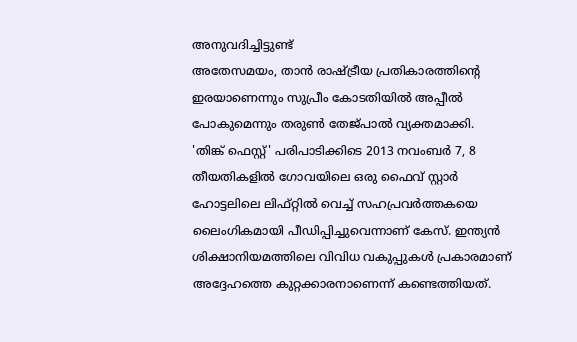അനുവദിച്ചിട്ടുണ്ട്
അതേസമയം, താൻ രാഷ്ട്രീയ പ്രതികാരത്തിന്റെ ഇരയാണെന്നും സുപ്രീം കോടതിയിൽ അപ്പീൽ പോകുമെന്നും തരുൺ തേജ്പാൽ വ്യക്തമാക്കി.
'തിങ്ക് ഫെസ്റ്റ്' പരിപാടിക്കിടെ 2013 നവംബർ 7, 8 തീയതികളിൽ ഗോവയിലെ ഒരു ഫൈവ് സ്റ്റാർ ഹോട്ടലിലെ ലിഫ്റ്റിൽ വെച്ച് സഹപ്രവർത്തകയെ ലൈംഗികമായി പീഡിപ്പിച്ചുവെന്നാണ് കേസ്. ഇന്ത്യൻ ശിക്ഷാനിയമത്തിലെ വിവിധ വകുപ്പുകൾ പ്രകാരമാണ് അദ്ദേഹത്തെ കുറ്റക്കാരനാണെന്ന് കണ്ടെത്തിയത്.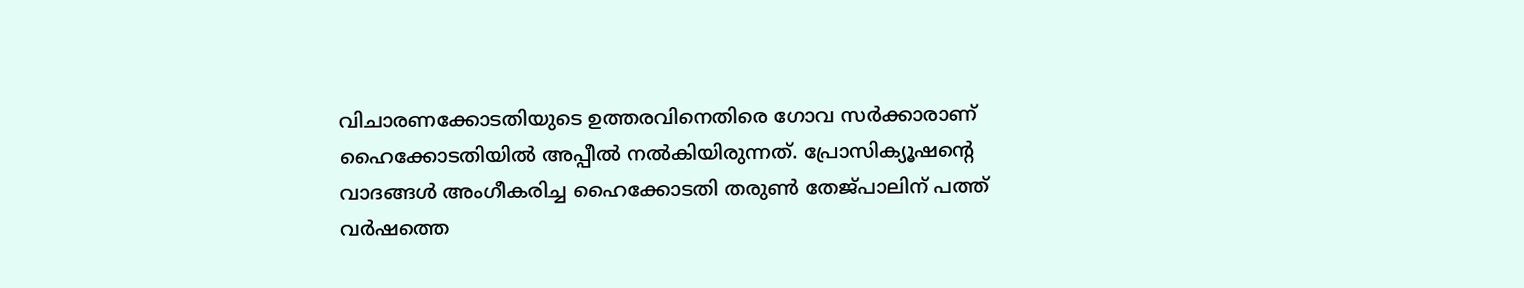വിചാരണക്കോടതിയുടെ ഉത്തരവിനെതിരെ ഗോവ സർക്കാരാണ് ഹൈക്കോടതിയിൽ അപ്പീൽ നൽകിയിരുന്നത്. പ്രോസിക്യൂഷന്റെ വാദങ്ങൾ അംഗീകരിച്ച ഹൈക്കോടതി തരുൺ തേജ്പാലിന് പത്ത് വർഷത്തെ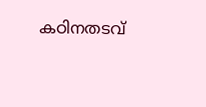കഠിനതടവ്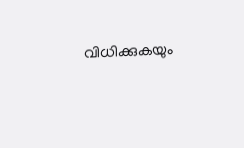വിധിക്കുകയും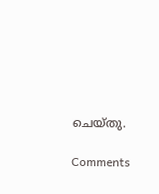ചെയ്തു.

Comments